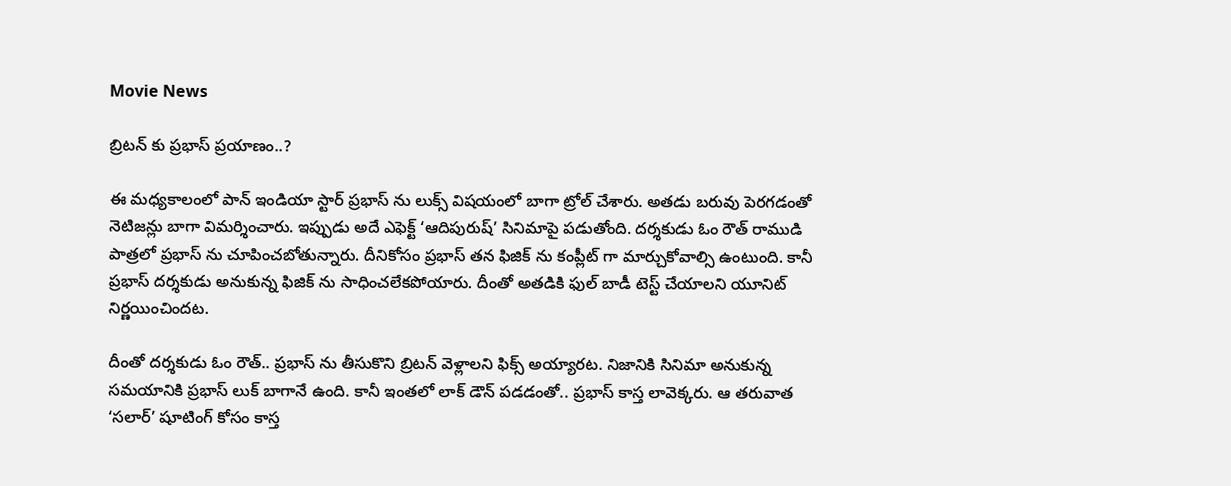Movie News

బ్రిటన్ కు ప్రభాస్ ప్రయాణం..?

ఈ మధ్యకాలంలో పాన్ ఇండియా స్టార్ ప్రభాస్ ను లుక్స్ విషయంలో బాగా ట్రోల్ చేశారు. అతడు బరువు పెరగడంతో నెటిజన్లు బాగా విమర్శించారు. ఇప్పుడు అదే ఎఫెక్ట్ ‘ఆదిపురుష్’ సినిమాపై పడుతోంది. దర్శకుడు ఓం రౌత్ రాముడి పాత్రలో ప్రభాస్ ను చూపించబోతున్నారు. దీనికోసం ప్రభాస్ తన ఫిజిక్ ను కంప్లీట్ గా మార్చుకోవాల్సి ఉంటుంది. కానీ ప్రభాస్ దర్శకుడు అనుకున్న ఫిజిక్ ను సాధించలేకపోయారు. దీంతో అతడికి ఫుల్ బాడీ టెస్ట్ చేయాలని యూనిట్ నిర్ణయించిందట.

దీంతో దర్శకుడు ఓం రౌత్.. ప్రభాస్ ను తీసుకొని బ్రిటన్ వెళ్లాలని ఫిక్స్ అయ్యారట. నిజానికి సినిమా అనుకున్న సమయానికి ప్రభాస్ లుక్ బాగానే ఉంది. కానీ ఇంతలో లాక్ డౌన్ పడడంతో.. ప్రభాస్ కాస్త లావెక్కరు. ఆ తరువాత ‘సలార్’ షూటింగ్ కోసం కాస్త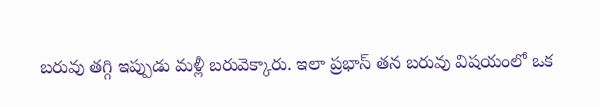బరువు తగ్గి ఇప్పుడు మళ్లీ బరువెక్కారు. ఇలా ప్రభాస్ తన బరువు విషయంలో ఒక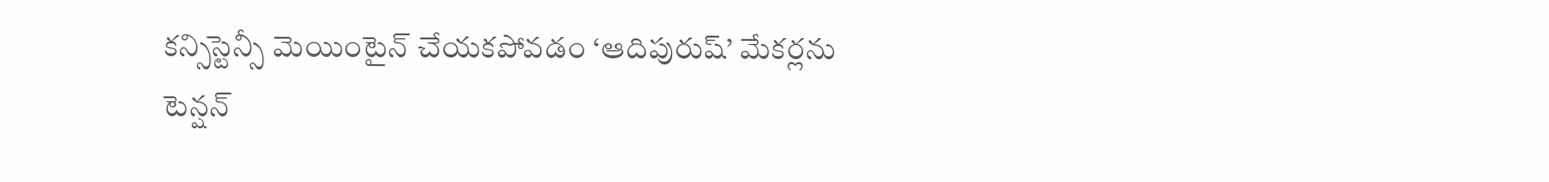కన్సిస్టెన్సీ మెయింటైన్ చేయకపోవడం ‘ఆదిపురుష్’ మేకర్లను టెన్షన్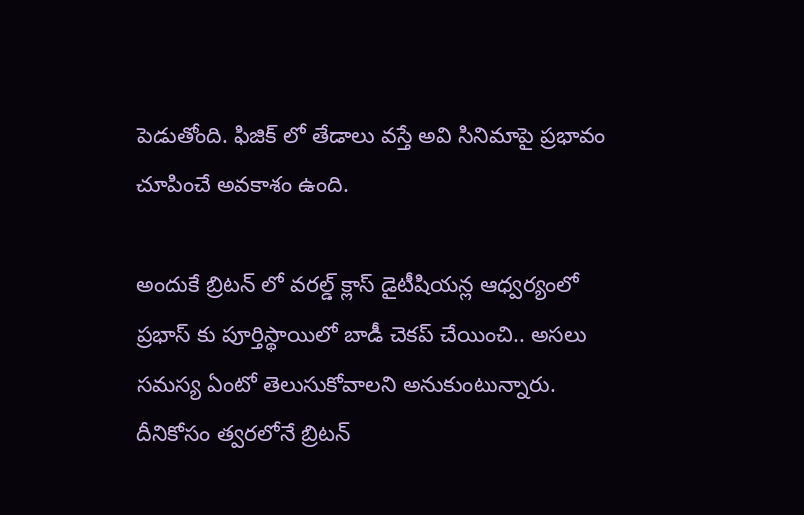పెడుతోంది. ఫిజిక్ లో తేడాలు వస్తే అవి సినిమాపై ప్రభావం చూపించే అవకాశం ఉంది.

అందుకే బ్రిటన్ లో వరల్డ్ క్లాస్ డైటీషియన్ల ఆధ్వర్యంలో ప్రభాస్ కు పూర్తిస్థాయిలో బాడీ చెకప్ చేయించి.. అసలు సమస్య ఏంటో తెలుసుకోవాలని అనుకుంటున్నారు. దీనికోసం త్వరలోనే బ్రిటన్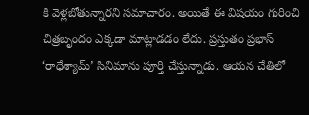కి వెళ్లబోతున్నారని సమాచారం. అయితే ఈ విషయం గురించి చిత్రబృందం ఎక్కడా మాట్లాడడం లేదు. ప్రస్తుతం ప్రభాస్ ‘రాధేశ్యామ్’ సినిమాను పూర్తి చేస్తున్నాడు. ఆయన చేతిలో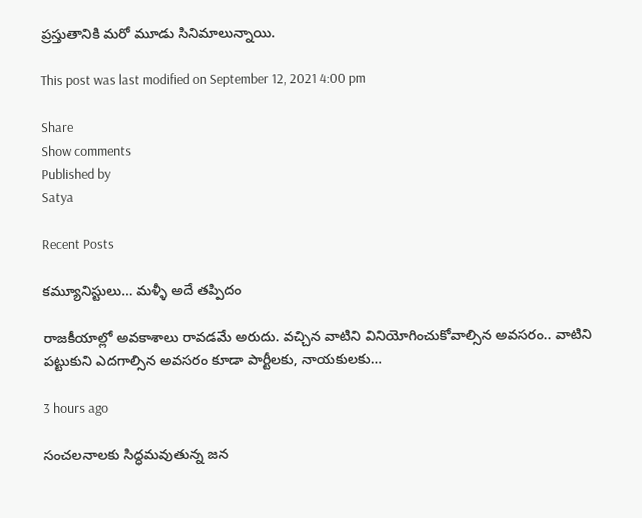ప్రస్తుతానికి మరో మూడు సినిమాలున్నాయి.

This post was last modified on September 12, 2021 4:00 pm

Share
Show comments
Published by
Satya

Recent Posts

కమ్యూనిస్టులు… మళ్ళీ అదే తప్పిదం

రాజ‌కీయాల్లో అవ‌కాశాలు రావ‌డ‌మే అరుదు. వ‌చ్చిన వాటిని వినియోగించుకోవాల్సిన అవ‌స‌రం.. వాటిని ప‌ట్టుకుని ఎద‌గాల్సిన అవ‌స‌రం కూడా పార్టీల‌కు, నాయ‌కుల‌కు…

3 hours ago

సంచలనాలకు సిద్ధమవుతున్న జన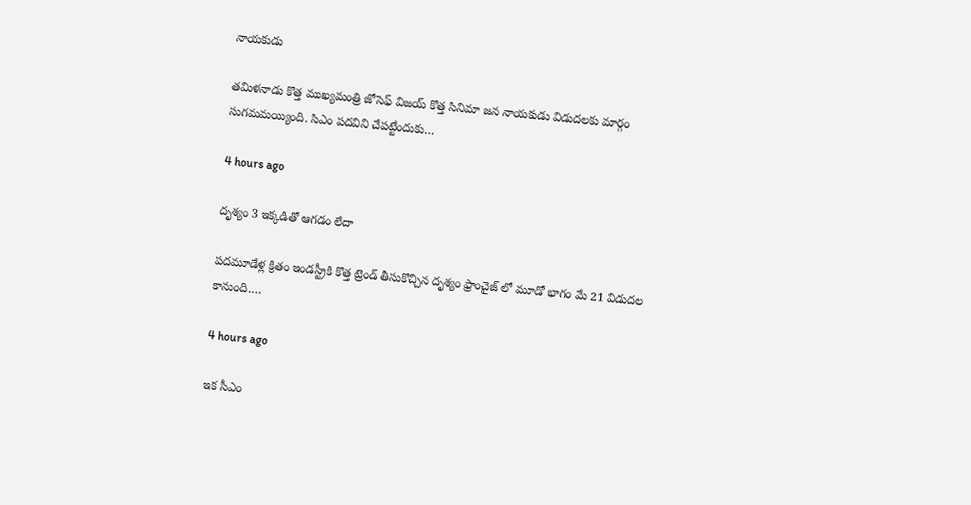నాయకుడు

తమిళనాడు కొత్త ముఖ్యమంత్రి జోసెఫ్ విజయ్ కొత్త సినిమా జన నాయకుడు విడుదలకు మార్గం సుగమమయ్యింది. సిఎం పదవిని చేపట్టేందుకు…

4 hours ago

దృశ్యం 3 ఇక్కడితో ఆగడం లేదా

పదమూడేళ్ల క్రితం ఇండస్ట్రీకి కొత్త ట్రెండ్ తీసుకొచ్చిన దృశ్యం ఫ్రాంచైజ్ లో మూడో భాగం మే 21 విడుదల కానుంది.…

4 hours ago

ఇక సీఎం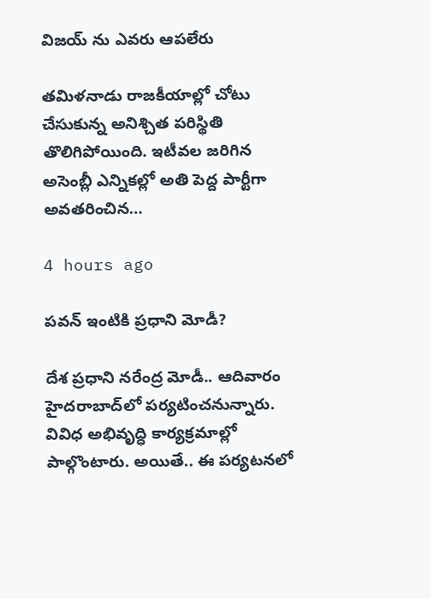విజయ్ ను ఎవరు ఆపలేరు

త‌మిళ‌నాడు రాజ‌కీయాల్లో చోటు చేసుకున్న అనిశ్చిత ప‌రిస్థితి తొలిగిపోయింది. ఇటీవ‌ల జ‌రిగిన అసెంబ్లీ ఎన్నిక‌ల్లో అతి పెద్ద పార్టీగా అవ‌త‌రించిన…

4 hours ago

ప‌వ‌న్ ఇంటికి ప్ర‌ధాని మోడీ?

దేశ ప్ర‌ధాని న‌రేంద్ర మోడీ.. ఆదివారం హైద‌రాబాద్‌లో ప‌ర్య‌టించ‌నున్నారు. వివిధ అభివృద్ధి కార్య‌క్ర‌మాల్లో పాల్గొంటారు. అయితే.. ఈ ప‌ర్య‌ట‌న‌లో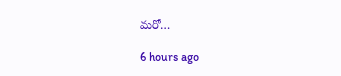మ‌రో…

6 hours ago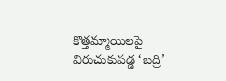కొత్తమ్మాయిలపై విరుచుకుపడ్డ ‘బద్రి’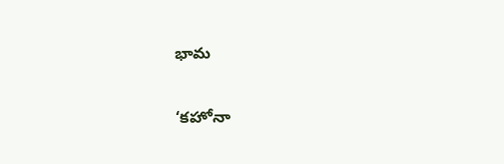భామ

‘కహోనా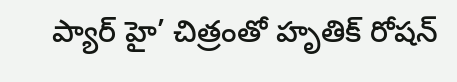ప్యార్ హై’ చిత్రంతో హృతిక్ రోషన్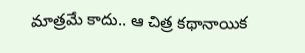మాత్రమే కాదు.. ఆ చిత్ర కథానాయిక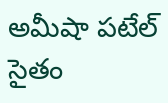అమీషా పటేల్ సైతం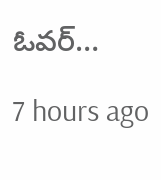ఓవర్…

7 hours ago